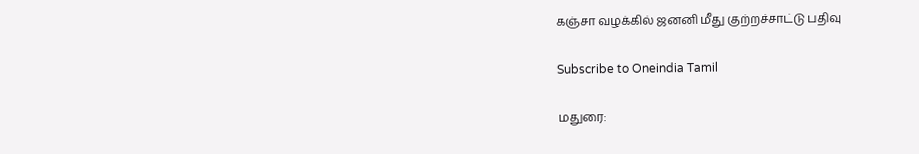கஞ்சா வழக்கில் ஜனனி மீது குற்றச்சாட்டு பதிவு

Subscribe to Oneindia Tamil

மதுரை: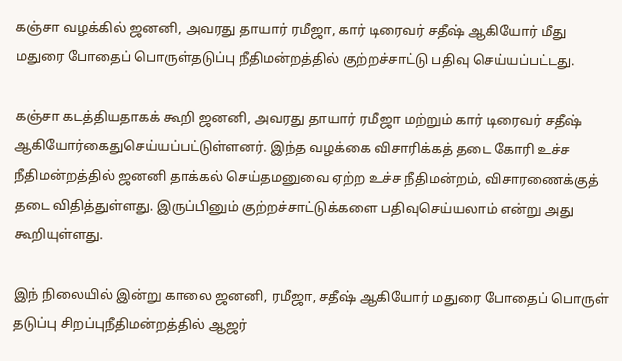கஞ்சா வழக்கில் ஜனனி, அவரது தாயார் ரமீஜா, கார் டிரைவர் சதீஷ் ஆகியோர் மீது மதுரை போதைப் பொருள்தடுப்பு நீதிமன்றத்தில் குற்றச்சாட்டு பதிவு செய்யப்பட்டது.

கஞ்சா கடத்தியதாகக் கூறி ஜனனி, அவரது தாயார் ரமீஜா மற்றும் கார் டிரைவர் சதீஷ் ஆகியோர்கைதுசெய்யப்பட்டுள்ளனர். இந்த வழக்கை விசாரிக்கத் தடை கோரி உச்ச நீதிமன்றத்தில் ஜனனி தாக்கல் செய்தமனுவை ஏற்ற உச்ச நீதிமன்றம், விசாரணைக்குத் தடை விதித்துள்ளது. இருப்பினும் குற்றச்சாட்டுக்களை பதிவுசெய்யலாம் என்று அது கூறியுள்ளது.

இந் நிலையில் இன்று காலை ஜனனி, ரமீஜா, சதீஷ் ஆகியோர் மதுரை போதைப் பொருள் தடுப்பு சிறப்புநீதிமன்றத்தில் ஆஜர்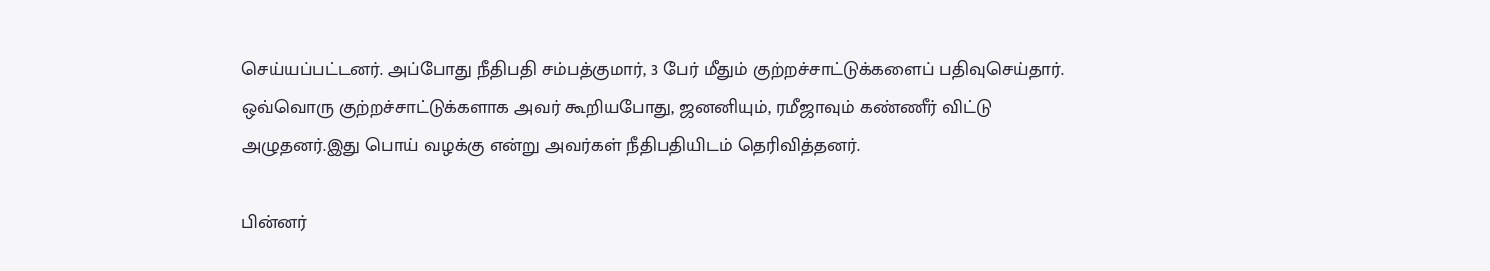செய்யப்பட்டனர். அப்போது நீதிபதி சம்பத்குமார், 3 பேர் மீதும் குற்றச்சாட்டுக்களைப் பதிவுசெய்தார். ஒவ்வொரு குற்றச்சாட்டுக்களாக அவர் கூறியபோது, ஜனனியும், ரமீஜாவும் கண்ணீர் விட்டு அழுதனர்.இது பொய் வழக்கு என்று அவர்கள் நீதிபதியிடம் தெரிவித்தனர்.

பின்னர்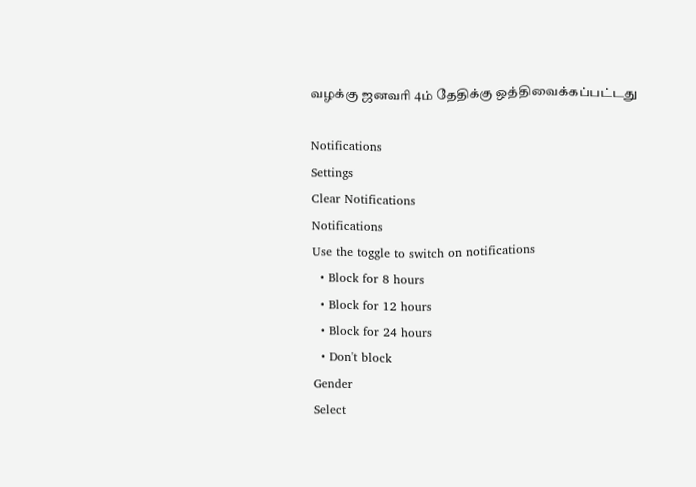வழக்கு ஜனவரி 4ம் தேதிக்கு ஒத்திவைக்கப்பட்டது

Notifications
Settings
Clear Notifications
Notifications
Use the toggle to switch on notifications
  • Block for 8 hours
  • Block for 12 hours
  • Block for 24 hours
  • Don't block
Gender
Select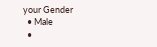your Gender
  • Male
  •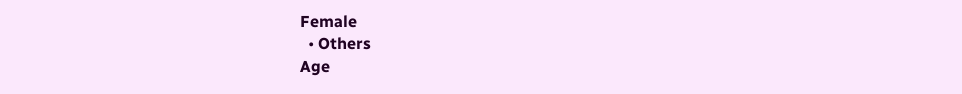Female
  • Others
Age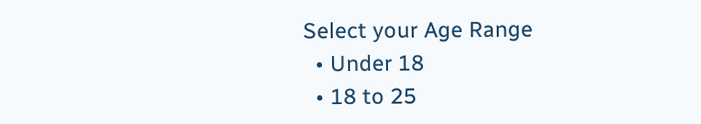Select your Age Range
  • Under 18
  • 18 to 25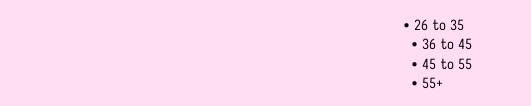• 26 to 35
  • 36 to 45
  • 45 to 55
  • 55+